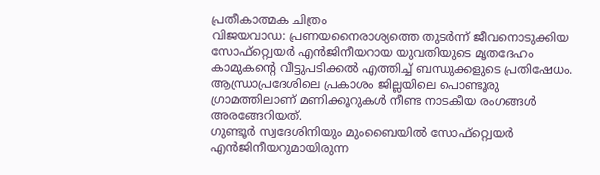പ്രതീകാത്മക ചിത്രം
വിജയവാഡ: പ്രണയനൈരാശ്യത്തെ തുടർന്ന് ജീവനൊടുക്കിയ സോഫ്റ്റ്വെയർ എൻജിനീയറായ യുവതിയുടെ മൃതദേഹം കാമുകന്റെ വീട്ടുപടിക്കൽ എത്തിച്ച് ബന്ധുക്കളുടെ പ്രതിഷേധം. ആന്ധ്രാപ്രദേശിലെ പ്രകാശം ജില്ലയിലെ പൊണ്ടൂരു ഗ്രാമത്തിലാണ് മണിക്കൂറുകൾ നീണ്ട നാടകീയ രംഗങ്ങൾ അരങ്ങേറിയത്.
ഗുണ്ടൂർ സ്വദേശിനിയും മുംബൈയിൽ സോഫ്റ്റ്വെയർ എൻജിനീയറുമായിരുന്ന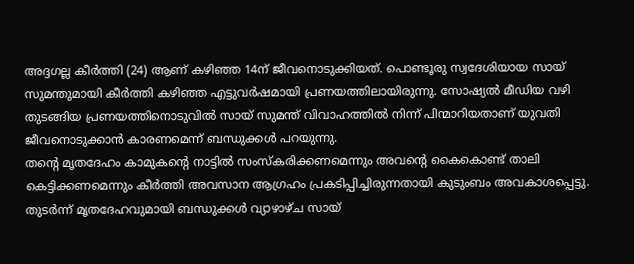അദ്ദഗല്ല കീർത്തി (24) ആണ് കഴിഞ്ഞ 14ന് ജീവനൊടുക്കിയത്. പൊണ്ടൂരു സ്വദേശിയായ സായ് സുമന്തുമായി കീർത്തി കഴിഞ്ഞ എട്ടുവർഷമായി പ്രണയത്തിലായിരുന്നു. സോഷ്യൽ മീഡിയ വഴി തുടങ്ങിയ പ്രണയത്തിനൊടുവിൽ സായ് സുമന്ത് വിവാഹത്തിൽ നിന്ന് പിന്മാറിയതാണ് യുവതി ജീവനൊടുക്കാൻ കാരണമെന്ന് ബന്ധുക്കൾ പറയുന്നു.
തന്റെ മൃതദേഹം കാമുകന്റെ നാട്ടിൽ സംസ്കരിക്കണമെന്നും അവന്റെ കൈകൊണ്ട് താലി കെട്ടിക്കണമെന്നും കീർത്തി അവസാന ആഗ്രഹം പ്രകടിപ്പിച്ചിരുന്നതായി കുടുംബം അവകാശപ്പെട്ടു. തുടർന്ന് മൃതദേഹവുമായി ബന്ധുക്കൾ വ്യാഴാഴ്ച സായ്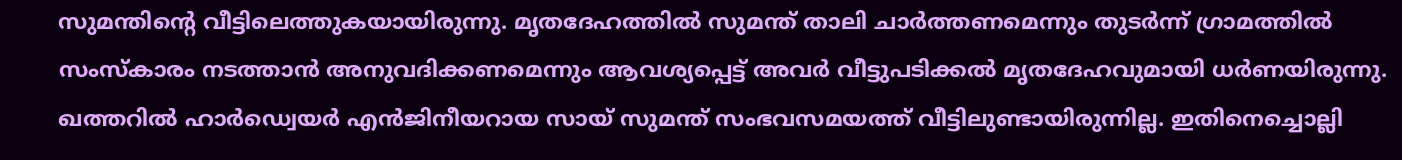സുമന്തിന്റെ വീട്ടിലെത്തുകയായിരുന്നു. മൃതദേഹത്തിൽ സുമന്ത് താലി ചാർത്തണമെന്നും തുടർന്ന് ഗ്രാമത്തിൽ സംസ്കാരം നടത്താൻ അനുവദിക്കണമെന്നും ആവശ്യപ്പെട്ട് അവർ വീട്ടുപടിക്കൽ മൃതദേഹവുമായി ധർണയിരുന്നു.
ഖത്തറിൽ ഹാർഡ്വെയർ എൻജിനീയറായ സായ് സുമന്ത് സംഭവസമയത്ത് വീട്ടിലുണ്ടായിരുന്നില്ല. ഇതിനെച്ചൊല്ലി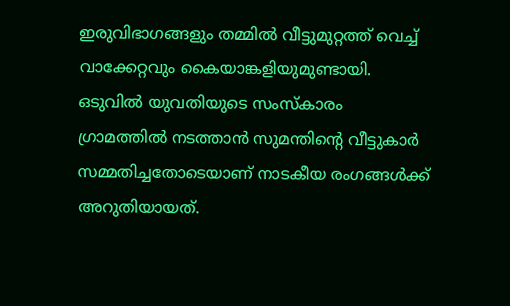ഇരുവിഭാഗങ്ങളും തമ്മിൽ വീട്ടുമുറ്റത്ത് വെച്ച് വാക്കേറ്റവും കൈയാങ്കളിയുമുണ്ടായി. ഒടുവിൽ യുവതിയുടെ സംസ്കാരം ഗ്രാമത്തിൽ നടത്താൻ സുമന്തിന്റെ വീട്ടുകാർ സമ്മതിച്ചതോടെയാണ് നാടകീയ രംഗങ്ങൾക്ക് അറുതിയായത്.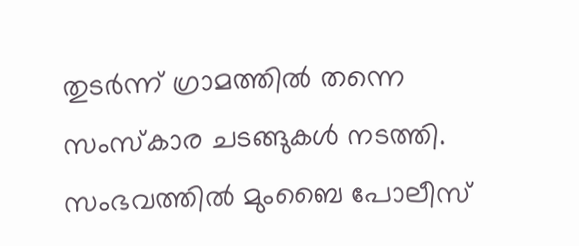തുടർന്ന് ഗ്രാമത്തിൽ തന്നെ സംസ്കാര ചടങ്ങുകൾ നടത്തി. സംഭവത്തിൽ മുംബൈ പോലീസ്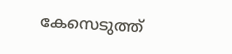കേസെടുത്ത്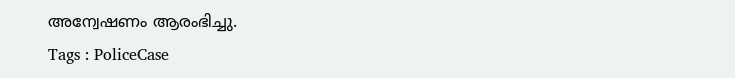അന്വേഷണം ആരംഭിച്ചു.
Tags : PoliceCase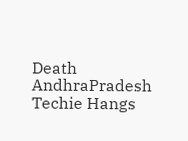Death AndhraPradesh Techie Hangs